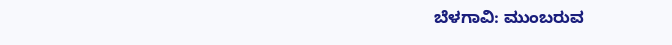ಬೆಳಗಾವಿ: ಮುಂಬರುವ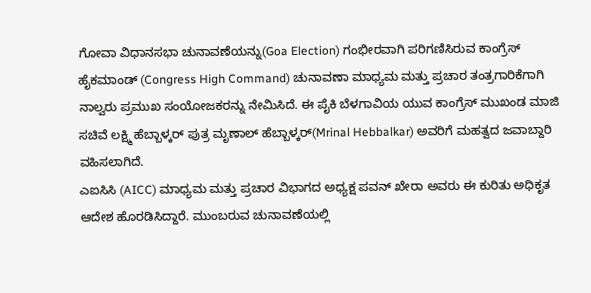ಗೋವಾ ವಿಧಾನಸಭಾ ಚುನಾವಣೆಯನ್ನು(Goa Election) ಗಂಭೀರವಾಗಿ ಪರಿಗಣಿಸಿರುವ ಕಾಂಗ್ರೆಸ್ ಹೈಕಮಾಂಡ್ (Congress High Command) ಚುನಾವಣಾ ಮಾಧ್ಯಮ ಮತ್ತು ಪ್ರಚಾರ ತಂತ್ರಗಾರಿಕೆಗಾಗಿ ನಾಲ್ವರು ಪ್ರಮುಖ ಸಂಯೋಜಕರನ್ನು ನೇಮಿಸಿದೆ. ಈ ಪೈಕಿ ಬೆಳಗಾವಿಯ ಯುವ ಕಾಂಗ್ರೆಸ್ ಮುಖಂಡ ಮಾಜಿ ಸಚಿವೆ ಲಕ್ಷ್ಮಿ ಹೆಬ್ಬಾಳ್ಕರ್ ಪುತ್ರ ಮೃಣಾಲ್ ಹೆಬ್ಬಾಳ್ಕರ್(Mrinal Hebbalkar) ಅವರಿಗೆ ಮಹತ್ವದ ಜವಾಬ್ದಾರಿ ವಹಿಸಲಾಗಿದೆ.
ಎಐಸಿಸಿ (AICC) ಮಾಧ್ಯಮ ಮತ್ತು ಪ್ರಚಾರ ವಿಭಾಗದ ಅಧ್ಯಕ್ಷ ಪವನ್ ಖೇರಾ ಅವರು ಈ ಕುರಿತು ಅಧಿಕೃತ ಆದೇಶ ಹೊರಡಿಸಿದ್ದಾರೆ. ಮುಂಬರುವ ಚುನಾವಣೆಯಲ್ಲಿ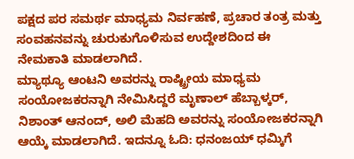ಪಕ್ಷದ ಪರ ಸಮರ್ಥ ಮಾಧ್ಯಮ ನಿರ್ವಹಣೆ, ಪ್ರಚಾರ ತಂತ್ರ ಮತ್ತು ಸಂವಹನವನ್ನು ಚುರುಕುಗೊಳಿಸುವ ಉದ್ದೇಶದಿಂದ ಈ ನೇಮಕಾತಿ ಮಾಡಲಾಗಿದೆ.
ಮ್ಯಾಥ್ಯೂ ಆಂಟನಿ ಅವರನ್ನು ರಾಷ್ಟ್ರೀಯ ಮಾಧ್ಯಮ ಸಂಯೋಜಕರನ್ನಾಗಿ ನೇಮಿಸಿದ್ದರೆ ಮೃಣಾಲ್ ಹೆಬ್ಬಾಳ್ಕರ್, ನಿಶಾಂತ್ ಆನಂದ್, ಅಲಿ ಮೆಹದಿ ಅವರನ್ನು ಸಂಯೋಜಕರನ್ನಾಗಿ ಆಯ್ಕೆ ಮಾಡಲಾಗಿದೆ. ಇದನ್ನೂ ಓದಿ: ಧನಂಜಯ್ ಧಮ್ಕಿಗೆ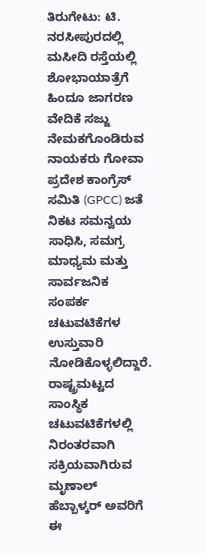ತಿರುಗೇಟು: ಟಿ. ನರಸೀಪುರದಲ್ಲಿ ಮಸೀದಿ ರಸ್ತೆಯಲ್ಲಿ ಶೋಭಾಯಾತ್ರೆಗೆ ಹಿಂದೂ ಜಾಗರಣ ವೇದಿಕೆ ಸಜ್ಜು
ನೇಮಕಗೊಂಡಿರುವ ನಾಯಕರು ಗೋವಾ ಪ್ರದೇಶ ಕಾಂಗ್ರೆಸ್ ಸಮಿತಿ (GPCC) ಜತೆ ನಿಕಟ ಸಮನ್ವಯ ಸಾಧಿಸಿ, ಸಮಗ್ರ ಮಾಧ್ಯಮ ಮತ್ತು ಸಾರ್ವಜನಿಕ ಸಂಪರ್ಕ ಚಟುವಟಿಕೆಗಳ ಉಸ್ತುವಾರಿ ನೋಡಿಕೊಳ್ಳಲಿದ್ದಾರೆ.
ರಾಷ್ಟ್ರಮಟ್ಟದ ಸಾಂಸ್ಥಿಕ ಚಟುವಟಿಕೆಗಳಲ್ಲಿ ನಿರಂತರವಾಗಿ ಸಕ್ರಿಯವಾಗಿರುವ ಮೃಣಾಲ್ ಹೆಬ್ಬಾಳ್ಕರ್ ಅವರಿಗೆ ಈ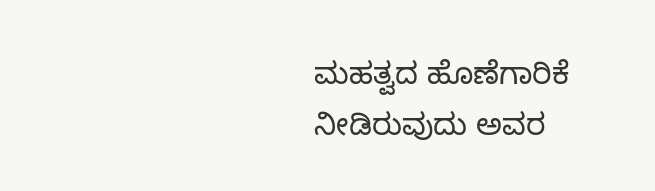ಮಹತ್ವದ ಹೊಣೆಗಾರಿಕೆ ನೀಡಿರುವುದು ಅವರ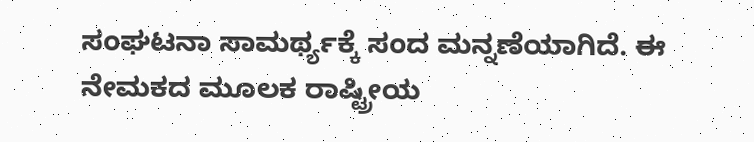ಸಂಘಟನಾ ಸಾಮರ್ಥ್ಯಕ್ಕೆ ಸಂದ ಮನ್ನಣೆಯಾಗಿದೆ. ಈ ನೇಮಕದ ಮೂಲಕ ರಾಷ್ಟ್ರೀಯ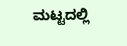ಮಟ್ಟದಲ್ಲಿ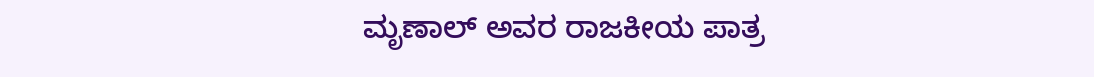ಮೃಣಾಲ್ ಅವರ ರಾಜಕೀಯ ಪಾತ್ರ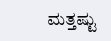ಮತ್ತಷ್ಟು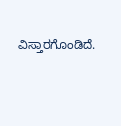ವಿಸ್ತಾರಗೊಂಡಿದೆ.